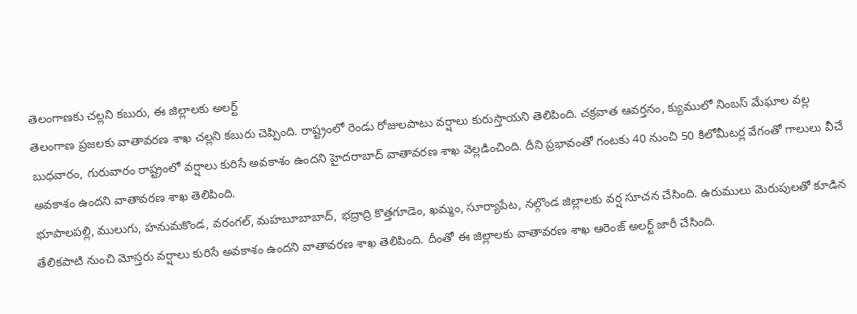తెలంగాణకు చల్లని కబురు, ఈ జిల్లాలకు అలర్ట్
తెలంగాణ ప్రజలకు వాతావరణ శాఖ చల్లని కబురు చెప్పింది. రాష్ట్రంలో రెండు రోజులపాటు వర్షాలు కురుస్తాయని తెలిపింది. చక్రవాత ఆవర్తనం, క్యుములో నింబస్ మేఘాల వల్ల బుధవారం, గురువారం రాష్ట్రంలో వర్షాలు కురిసే అవకాశం ఉందని హైదరాబాద్ వాతావరణ శాఖ వెల్లడించింది. దీని ప్రభావంతో గంటకు 40 నుంచి 50 కిలోమీటర్ల వేగంతో గాలులు వీచే అవకాశం ఉందని వాతావరణ శాఖ తెలిపింది.
భూపాలపల్లి, ములుగు, హనుమకొండ, వరంగల్, మహబూబాబాద్, భద్రాద్రి కొత్తగూడెం, ఖమ్మం, సూర్యాపేట, నల్గొండ జిల్లాలకు వర్ష సూచన చేసింది. ఉరుములు మెరుపులతో కూడిన తేలికపాటి నుంచి మోస్తరు వర్షాలు కురిసే అవకాశం ఉందని వాతావరణ శాఖ తెలిపింది. దీంతో ఈ జిల్లాలకు వాతావరణ శాఖ ఆరెంజ్ అలర్ట్ జారీ చేసింది.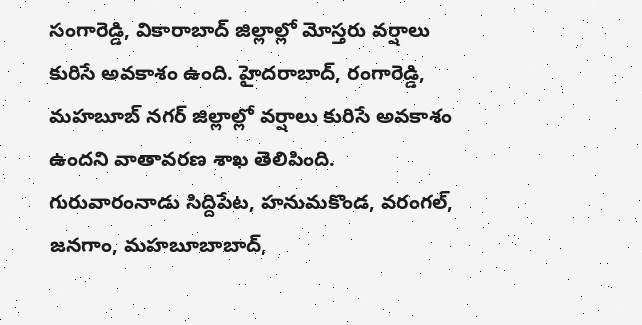సంగారెడ్డి, వికారాబాద్ జిల్లాల్లో మోస్తరు వర్షాలు కురిసే అవకాశం ఉంది. హైదరాబాద్, రంగారెడ్డి, మహబూబ్ నగర్ జిల్లాల్లో వర్షాలు కురిసే అవకాశం ఉందని వాతావరణ శాఖ తెలిపింది. గురువారంనాడు సిద్దిపేట, హనుమకొండ, వరంగల్, జనగాం, మహబూబాబాద్,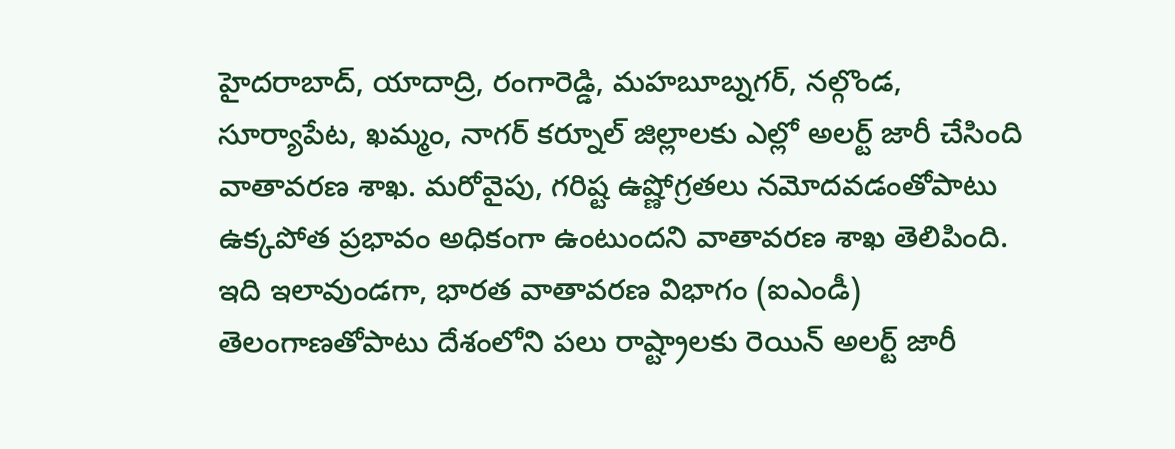హైదరాబాద్, యాదాద్రి, రంగారెడ్డి, మహబూబ్నగర్, నల్గొండ, సూర్యాపేట, ఖమ్మం, నాగర్ కర్నూల్ జిల్లాలకు ఎల్లో అలర్ట్ జారీ చేసింది వాతావరణ శాఖ. మరోవైపు, గరిష్ట ఉష్ణోగ్రతలు నమోదవడంతోపాటు ఉక్కపోత ప్రభావం అధికంగా ఉంటుందని వాతావరణ శాఖ తెలిపింది.
ఇది ఇలావుండగా, భారత వాతావరణ విభాగం (ఐఎండీ) తెలంగాణతోపాటు దేశంలోని పలు రాష్ట్రాలకు రెయిన్ అలర్ట్ జారీ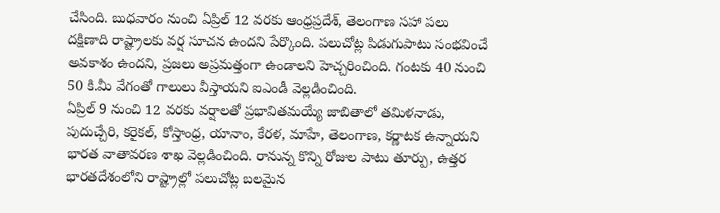చేసింది. బుధవారం నుంచి ఏప్రిల్ 12 వరకు ఆంధ్రప్రదేశ్, తెలంగాణ సహా పలు దక్షిణాది రాష్ట్రాలకు వర్ష సూచన ఉందని పేర్కొంది. పలుచోట్ల పిడుగుపాటు సంభవించే అవకాశం ఉందని, ప్రజలు అప్రమత్తంగా ఉండాలని హెచ్చరించింది. గంటకు 40 నుంచి 50 కి.మీ వేగంతో గాలులు వీస్తాయని ఐఎండీ వెల్లడించింది.
ఏప్రిల్ 9 నుంచి 12 వరకు వర్షాలతో ప్రభావితమయ్యే జాబితాలో తమిళనాడు, పుదుచ్చేరి, కరైకల్, కోస్తాంధ్ర, యానాం, కేరళ, మాహే, తెలంగాణ, కర్ణాటక ఉన్నాయని భారత వాతావరణ శాఖ వెల్లడించింది. రానున్న కొన్ని రోజుల పాటు తూర్పు, ఉత్తర భారతదేశంలోని రాష్ట్రాల్లో పలుచోట్ల బలమైన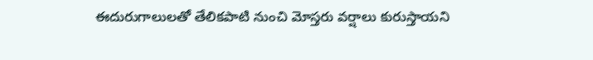ఈదురుగాలులతో తేలికపాటి నుంచి మోస్తరు వర్షాలు కురుస్తాయని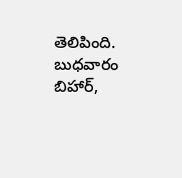తెలిపింది. బుధవారం బిహార్,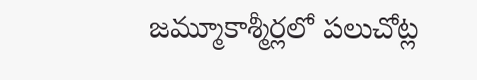జమ్మూకాశ్మీర్లలో పలుచోట్ల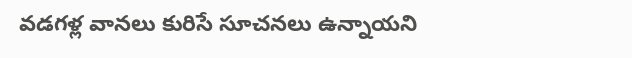వడగళ్ల వానలు కురిసే సూచనలు ఉన్నాయని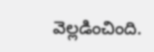వెల్లడించింది.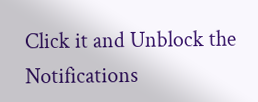Click it and Unblock the Notifications